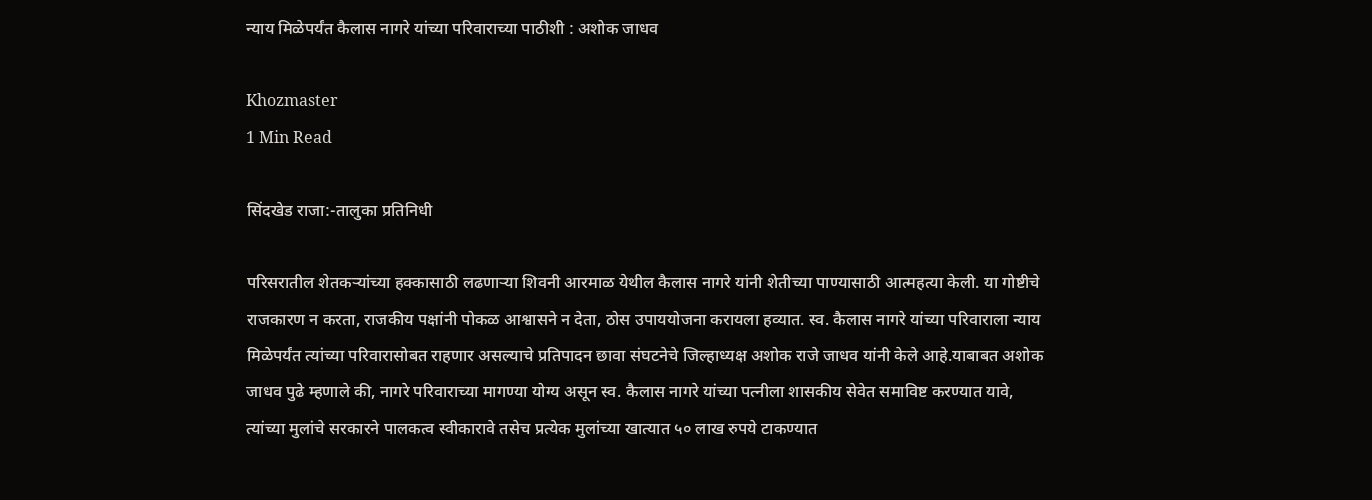न्याय मिळेपर्यंत कैलास नागरे यांच्या परिवाराच्या पाठीशी : अशोक जाधव

Khozmaster
1 Min Read

सिंदखेड राजा:-तालुका प्रतिनिधी

परिसरातील शेतकऱ्यांच्या हक्कासाठी लढणाऱ्या शिवनी आरमाळ येथील कैलास नागरे यांनी शेतीच्या पाण्यासाठी आत्महत्या केली. या गोष्टीचे राजकारण न करता, राजकीय पक्षांनी पोकळ आश्वासने न देता, ठोस उपाययोजना करायला हव्यात. स्व. कैलास नागरे यांच्या परिवाराला न्याय मिळेपर्यंत त्यांच्या परिवारासोबत राहणार असल्याचे प्रतिपादन छावा संघटनेचे जिल्हाध्यक्ष अशोक राजे जाधव यांनी केले आहे.याबाबत अशोक जाधव पुढे म्हणाले की, नागरे परिवाराच्या मागण्या योग्य असून स्व. कैलास नागरे यांच्या पत्नीला शासकीय सेवेत समाविष्ट करण्यात यावे, त्यांच्या मुलांचे सरकारने पालकत्व स्वीकारावे तसेच प्रत्येक मुलांच्या खात्यात ५० लाख रुपये टाकण्यात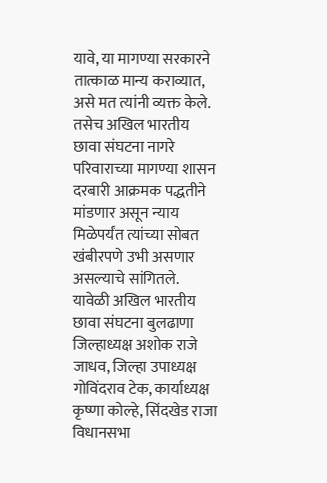यावे, या मागण्या सरकारने तात्काळ मान्य कराव्यात, असे मत त्यांनी व्यक्त केले. तसेच अखिल भारतीय छावा संघटना नागरे परिवाराच्या मागण्या शासन दरबारी आक्रमक पद्धतीने मांडणार असून न्याय मिळेपर्यंत त्यांच्या सोबत खंबीरपणे उभी असणार असल्याचे सांगितले. यावेळी अखिल भारतीय छावा संघटना बुलढाणा जिल्हाध्यक्ष अशोक राजे जाधव, जिल्हा उपाध्यक्ष गोविंदराव टेक, कार्याध्यक्ष कृष्णा कोल्हे, सिंदखेड राजा विधानसभा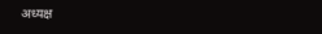अध्यक्ष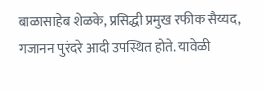बाळासाहेब शेळके, प्रसिद्धी प्रमुख रफीक सैय्यद, गजानन पुरंदरे आदी उपस्थित होते. यावेळी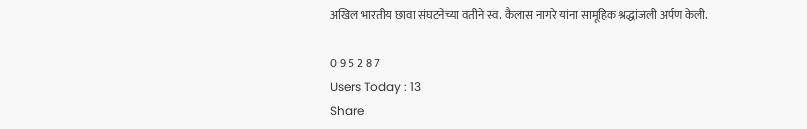अखिल भारतीय छावा संघटनेच्या वतीने स्व. कैलास नागरे यांना सामूहिक श्रद्धांजली अर्पण केली.

0 9 5 2 8 7
Users Today : 13
Share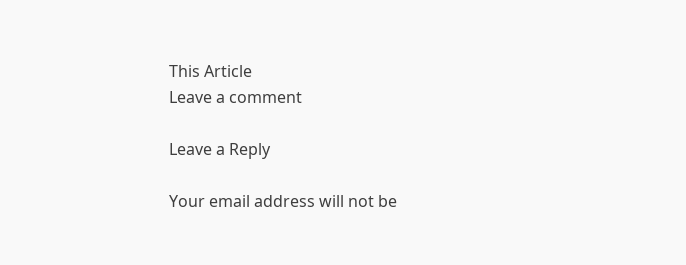This Article
Leave a comment

Leave a Reply

Your email address will not be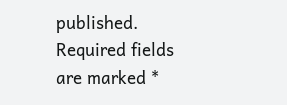published. Required fields are marked *